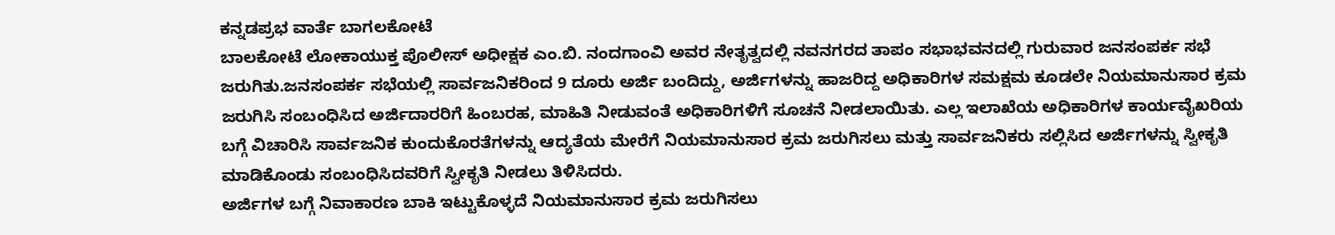ಕನ್ನಡಪ್ರಭ ವಾರ್ತೆ ಬಾಗಲಕೋಟೆ
ಬಾಲಕೋಟೆ ಲೋಕಾಯುಕ್ತ ಪೊಲೀಸ್ ಅಧೀಕ್ಷಕ ಎಂ.ಬಿ. ನಂದಗಾಂವಿ ಅವರ ನೇತೃತ್ವದಲ್ಲಿ ನವನಗರದ ತಾಪಂ ಸಭಾಭವನದಲ್ಲಿ ಗುರುವಾರ ಜನಸಂಪರ್ಕ ಸಭೆ ಜರುಗಿತು.ಜನಸಂಪರ್ಕ ಸಭೆಯಲ್ಲಿ ಸಾರ್ವಜನಿಕರಿಂದ 9 ದೂರು ಅರ್ಜಿ ಬಂದಿದ್ದು, ಅರ್ಜಿಗಳನ್ನು ಹಾಜರಿದ್ದ ಅಧಿಕಾರಿಗಳ ಸಮಕ್ಷಮ ಕೂಡಲೇ ನಿಯಮಾನುಸಾರ ಕ್ರಮ ಜರುಗಿಸಿ ಸಂಬಂಧಿಸಿದ ಅರ್ಜಿದಾರರಿಗೆ ಹಿಂಬರಹ, ಮಾಹಿತಿ ನೀಡುವಂತೆ ಅಧಿಕಾರಿಗಳಿಗೆ ಸೂಚನೆ ನೀಡಲಾಯಿತು. ಎಲ್ಲ ಇಲಾಖೆಯ ಅಧಿಕಾರಿಗಳ ಕಾರ್ಯವೈಖರಿಯ ಬಗ್ಗೆ ವಿಚಾರಿಸಿ ಸಾರ್ವಜನಿಕ ಕುಂದುಕೊರತೆಗಳನ್ನು ಆದ್ಯತೆಯ ಮೇರೆಗೆ ನಿಯಮಾನುಸಾರ ಕ್ರಮ ಜರುಗಿಸಲು ಮತ್ತು ಸಾರ್ವಜನಿಕರು ಸಲ್ಲಿಸಿದ ಅರ್ಜಿಗಳನ್ನು ಸ್ವೀಕೃತಿ ಮಾಡಿಕೊಂಡು ಸಂಬಂಧಿಸಿದವರಿಗೆ ಸ್ವೀಕೃತಿ ನೀಡಲು ತಿಳಿಸಿದರು.
ಅರ್ಜಿಗಳ ಬಗ್ಗೆ ನಿವಾಕಾರಣ ಬಾಕಿ ಇಟ್ಟುಕೊಳ್ಳದೆ ನಿಯಮಾನುಸಾರ ಕ್ರಮ ಜರುಗಿಸಲು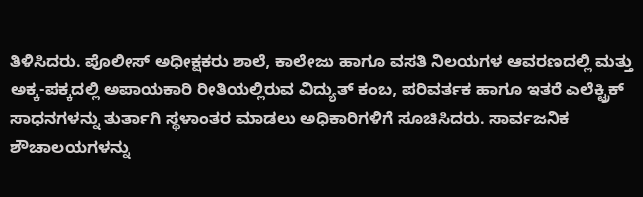ತಿಳಿಸಿದರು. ಪೊಲೀಸ್ ಅಧೀಕ್ಷಕರು ಶಾಲೆ, ಕಾಲೇಜು ಹಾಗೂ ವಸತಿ ನಿಲಯಗಳ ಆವರಣದಲ್ಲಿ ಮತ್ತು ಅಕ್ಕ-ಪಕ್ಕದಲ್ಲಿ ಅಪಾಯಕಾರಿ ರೀತಿಯಲ್ಲಿರುವ ವಿದ್ಯುತ್ ಕಂಬ, ಪರಿವರ್ತಕ ಹಾಗೂ ಇತರೆ ಎಲೆಕ್ಟ್ರಿಕ್ ಸಾಧನಗಳನ್ನು ತುರ್ತಾಗಿ ಸ್ಥಳಾಂತರ ಮಾಡಲು ಅಧಿಕಾರಿಗಳಿಗೆ ಸೂಚಿಸಿದರು. ಸಾರ್ವಜನಿಕ ಶೌಚಾಲಯಗಳನ್ನು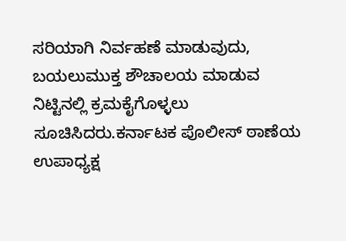ಸರಿಯಾಗಿ ನಿರ್ವಹಣೆ ಮಾಡುವುದು, ಬಯಲುಮುಕ್ತ ಶೌಚಾಲಯ ಮಾಡುವ ನಿಟ್ಟಿನಲ್ಲಿ ಕ್ರಮಕೈಗೊಳ್ಳಲು ಸೂಚಿಸಿದರು.ಕರ್ನಾಟಕ ಪೊಲೀಸ್ ಠಾಣೆಯ ಉಪಾಧ್ಯಕ್ಷ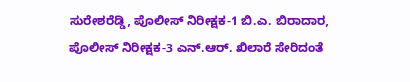ಸುರೇಶರೆಡ್ಡಿ, ಪೊಲೀಸ್ ನಿರೀಕ್ಷಕ-1 ಬಿ.ಎ. ಬಿರಾದಾರ, ಪೊಲೀಸ್ ನಿರೀಕ್ಷಕ-3 ಎನ್.ಆರ್. ಖಿಲಾರೆ ಸೇರಿದಂತೆ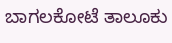ಬಾಗಲಕೋಟೆ ತಾಲೂಕು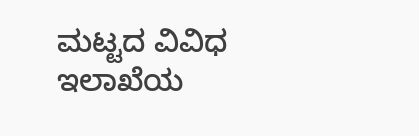ಮಟ್ಟದ ವಿವಿಧ ಇಲಾಖೆಯ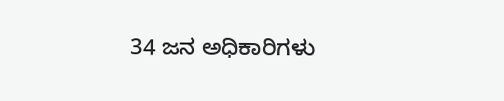34 ಜನ ಅಧಿಕಾರಿಗಳು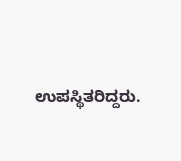ಉಪಸ್ಥಿತರಿದ್ದರು.